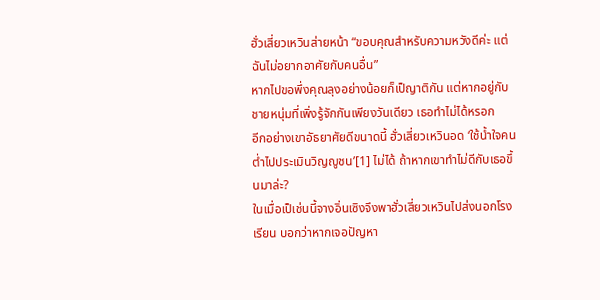ฮั่วเสี่ยวเหวินส่ายหน้า “ขอบคุณสำหรับความหวังดีค่ะ แต่ฉันไม่อยากอาศัยกับคนอื่น”
หากไปขอพึ่งคุณลุงอย่างน้อยก็เป็ญาติกัน แต่หากอยู่กับชายหนุ่มที่เพิ่งรู้จักกันเพียงวันเดียว เธอทำไม่ได้หรอก
อีกอย่างเขาอัธยาศัยดีขนาดนี้ ฮั่วเสี่ยวเหวินอด ‘ใช้น้ำใจคนต่ำไปประเมินวิญญูชน’[1] ไม่ได้ ถ้าหากเขาทำไม่ดีกับเธอขึ้นมาล่ะ?
ในเมื่อเป็เช่นนี้จางอิ่นเซิงจึงพาฮั่วเสี่ยวเหวินไปส่งนอกโรงเรียน บอกว่าหากเจอปัญหา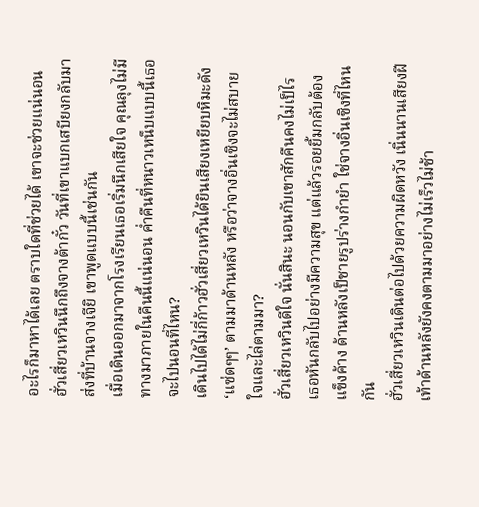อะไรก็มาหาได้เลย ตราบใดที่ช่วยได้ เขาจะช่วยแน่นอน
ฮั่วเสี่ยวเหวินนึกถึงจางต้ากั๋ว วันที่เขาแบกเสบียงกลับมาส่งที่บ้านจางเจียิ เขาพูดแบบนี้เช่นกัน
เมื่อเดินออกมาจากโรงเรียนเธอเริ่มนึกเสียใจ คุณลุงไม่มีทางมาภายในคืนนี้แน่นอน ค่ำคืนที่หนาวเหน็บแบบนี้เธอจะไปนอนที่ไหน?
เดินไปได้ไม่กี่ก้าวฮั่วเสี่ยวเหวินได้ยินเสียงเหยียบหิมะดัง ‘แซ่ดๆๆ’ ตามมาด้านหลัง หรือว่าจางอิ่นเซิงจะไม่สบายใจและไล่ตามมา?
ฮั่วเสี่ยวเหวินดีใจ นั่นสินะ นอนกับเขาสักคืนคงไม่เป็ไร
เธอหันกลับไปอย่างมีความสุข แต่แล้วรอยยิ้มกลับต้องแข็งค้าง ด้านหลังเป็ชายรูปร่างกำยำ ใช่จางอิ่นเซิงที่ไหนกัน
ฮั่วเสี่ยวเหวินเดินต่อไปด้วยความผิดหวัง เนิ่นนานเสียงฝีเท้าด้านหลังยังคงตามมาอย่างไม่เร็วไม่ช้า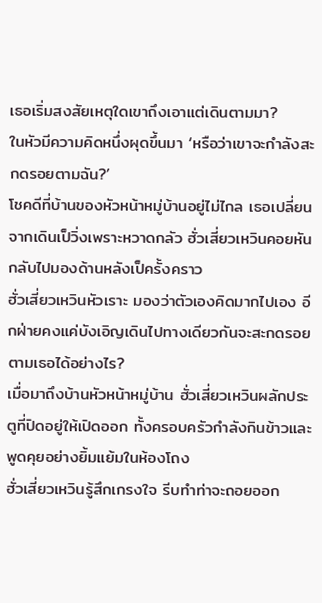เธอเริ่มสงสัยเหตุใดเขาถึงเอาแต่เดินตามมา?
ในหัวมีความคิดหนึ่งผุดขึ้นมา ‘หรือว่าเขาจะกำลังสะกดรอยตามฉัน?’
โชคดีที่บ้านของหัวหน้าหมู่บ้านอยู่ไม่ไกล เธอเปลี่ยนจากเดินเป็วิ่งเพราะหวาดกลัว ฮั่วเสี่ยวเหวินคอยหันกลับไปมองด้านหลังเป็ครั้งคราว
ฮั่วเสี่ยวเหวินหัวเราะ มองว่าตัวเองคิดมากไปเอง อีกฝ่ายคงแค่บังเอิญเดินไปทางเดียวกันจะสะกดรอยตามเธอได้อย่างไร?
เมื่อมาถึงบ้านหัวหน้าหมู่บ้าน ฮั่วเสี่ยวเหวินผลักประตูที่ปิดอยู่ให้เปิดออก ทั้งครอบครัวกำลังกินข้าวและพูดคุยอย่างยิ้มแย้มในห้องโถง
ฮั่วเสี่ยวเหวินรู้สึกเกรงใจ รีบทำท่าจะถอยออก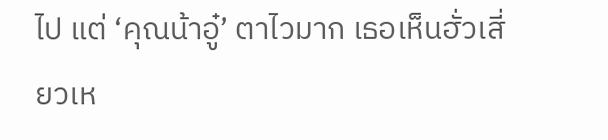ไป แต่ ‘คุณน้าอู๋’ ตาไวมาก เธอเห็นฮั่วเสี่ยวเห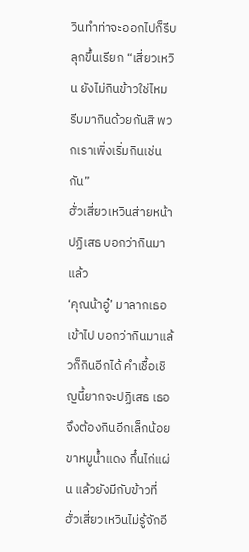วินทำท่าจะออกไปก็รีบลุกขึ้นเรียก “เสี่ยวเหวิน ยังไม่กินข้าวใช่ไหม รีบมากินด้วยกันสิ พวกเราเพิ่งเริ่มกินเช่นกัน”
ฮั่วเสี่ยวเหวินส่ายหน้าปฏิเสธ บอกว่ากินมาแล้ว
‘คุณน้าอู๋’ มาลากเธอเข้าไป บอกว่ากินมาแล้วก็กินอีกได้ คำเชื้อเชิญนี้ยากจะปฏิเสธ เธอจึงต้องกินอีกเล็กน้อย
ขาหมูน้ำแดง กึ๋นไก่แผ่น แล้วยังมีกับข้าวที่ฮั่วเสี่ยวเหวินไม่รู้จักอี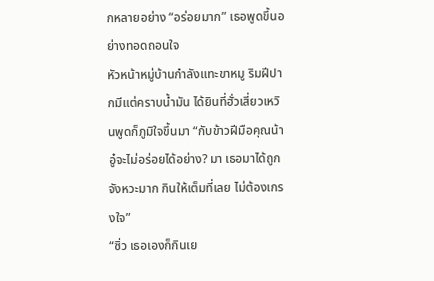กหลายอย่าง “อร่อยมาก” เธอพูดขึ้นอย่างทอดถอนใจ
หัวหน้าหมู่บ้านกำลังแทะขาหมู ริมฝีปากมีแต่คราบน้ำมัน ได้ยินที่ฮั่วเสี่ยวเหวินพูดก็ภูมิใจขึ้นมา “กับข้าวฝีมือคุณน้าอู๋จะไม่อร่อยได้อย่าง? มา เธอมาได้ถูกจังหวะมาก กินให้เต็มที่เลย ไม่ต้องเกรงใจ”
“ซิ่ว เธอเองก็กินเย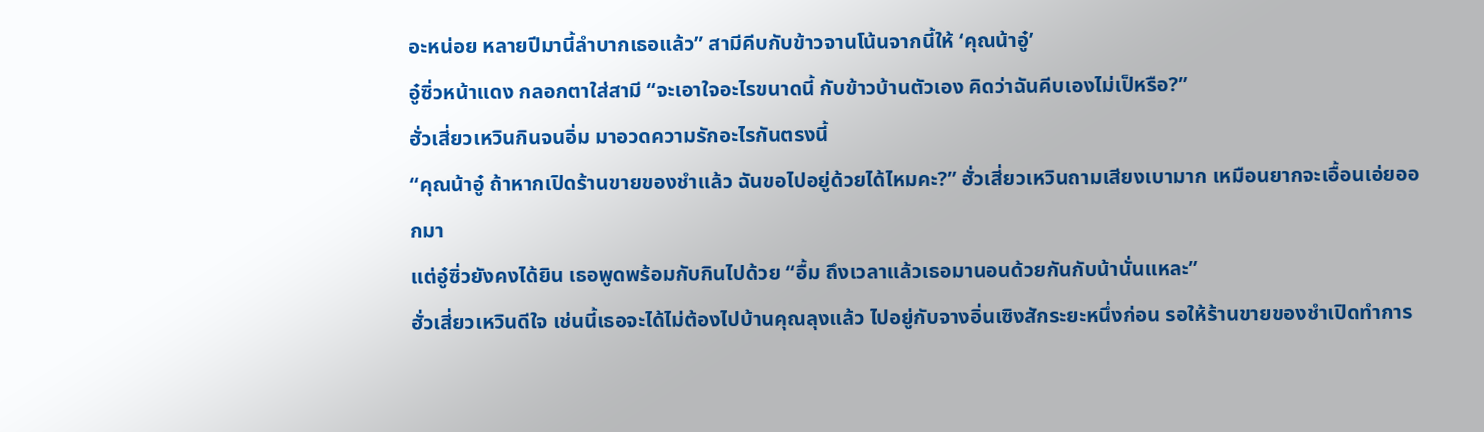อะหน่อย หลายปีมานี้ลำบากเธอแล้ว” สามีคีบกับข้าวจานโน้นจากนี้ให้ ‘คุณน้าอู๋’
อู๋ซิ่วหน้าแดง กลอกตาใส่สามี “จะเอาใจอะไรขนาดนี้ กับข้าวบ้านตัวเอง คิดว่าฉันคีบเองไม่เป็หรือ?”
ฮั่วเสี่ยวเหวินกินจนอิ่ม มาอวดความรักอะไรกันตรงนี้
“คุณน้าอู๋ ถ้าหากเปิดร้านขายของชำแล้ว ฉันขอไปอยู่ด้วยได้ไหมคะ?” ฮั่วเสี่ยวเหวินถามเสียงเบามาก เหมือนยากจะเอื้อนเอ่ยออกมา
แต่อู๋ซิ่วยังคงได้ยิน เธอพูดพร้อมกับกินไปด้วย “อื้ม ถึงเวลาแล้วเธอมานอนด้วยกันกับน้านั่นแหละ”
ฮั่วเสี่ยวเหวินดีใจ เช่นนี้เธอจะได้ไม่ต้องไปบ้านคุณลุงแล้ว ไปอยู่กับจางอิ่นเซิงสักระยะหนึ่งก่อน รอให้ร้านขายของชำเปิดทำการ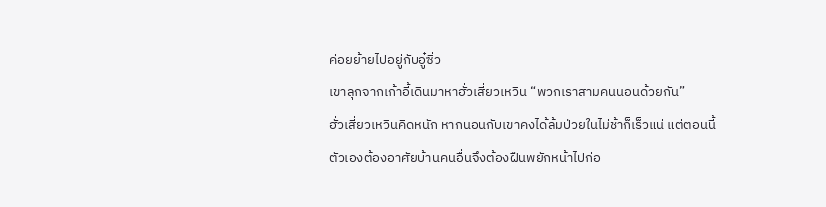ค่อยย้ายไปอยู่กับอู๋ซิ่ว
เขาลุกจากเก้าอี้เดินมาหาฮั่วเสี่ยวเหวิน “พวกเราสามคนนอนด้วยกัน”
ฮั่วเสี่ยวเหวินคิดหนัก หากนอนกับเขาคงได้ล้มป่วยในไม่ช้าก็เร็วแน่ แต่ตอนนี้ตัวเองต้องอาศัยบ้านคนอื่นจึงต้องฝืนพยักหน้าไปก่อ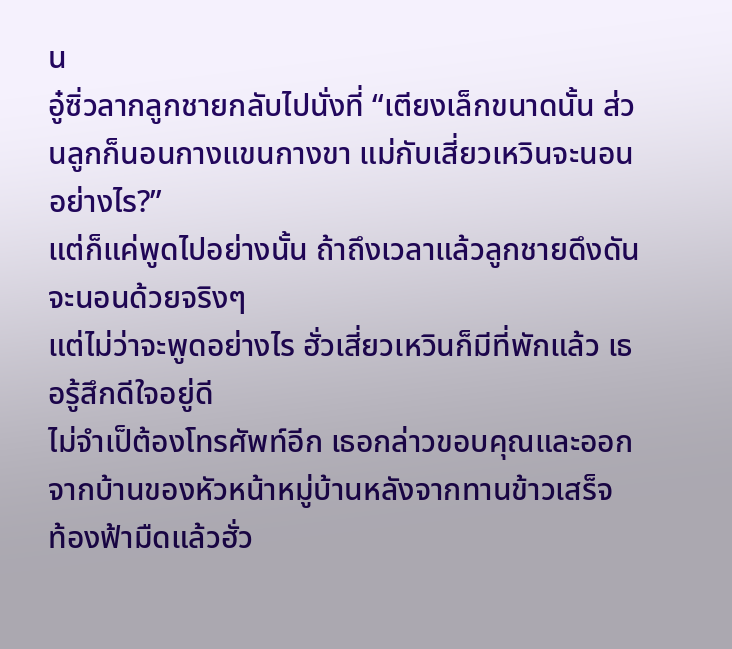น
อู๋ซิ่วลากลูกชายกลับไปนั่งที่ “เตียงเล็กขนาดนั้น ส่วนลูกก็นอนกางแขนกางขา แม่กับเสี่ยวเหวินจะนอนอย่างไร?”
แต่ก็แค่พูดไปอย่างนั้น ถ้าถึงเวลาแล้วลูกชายดึงดันจะนอนด้วยจริงๆ
แต่ไม่ว่าจะพูดอย่างไร ฮั่วเสี่ยวเหวินก็มีที่พักแล้ว เธอรู้สึกดีใจอยู่ดี
ไม่จำเป็ต้องโทรศัพท์อีก เธอกล่าวขอบคุณและออกจากบ้านของหัวหน้าหมู่บ้านหลังจากทานข้าวเสร็จ
ท้องฟ้ามืดแล้วฮั่ว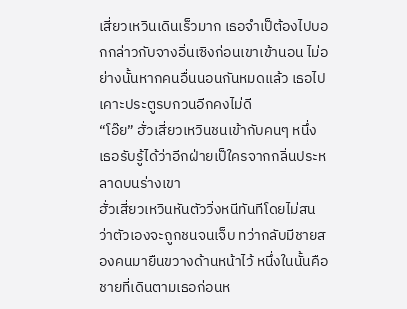เสี่ยวเหวินเดินเร็วมาก เธอจำเป็ต้องไปบอกกล่าวกับจางอิ่นเซิงก่อนเขาเข้านอน ไม่อย่างนั้นหากคนอื่นนอนกันหมดแล้ว เธอไปเคาะประตูรบกวนอีกคงไม่ดี
“โอ๊ย” ฮั่วเสี่ยวเหวินชนเข้ากับคนๆ หนึ่ง เธอรับรู้ได้ว่าอีกฝ่ายเป็ใครจากกลิ่นประหลาดบนร่างเขา
ฮั่วเสี่ยวเหวินหันตัววิ่งหนีทันทีโดยไม่สนว่าตัวเองจะถูกชนจนเจ็บ ทว่ากลับมีชายสองคนมายืนขวางด้านหน้าไว้ หนึ่งในนั้นคือชายที่เดินตามเธอก่อนห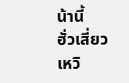น้านี้
ฮั่วเสี่ยวเหวิ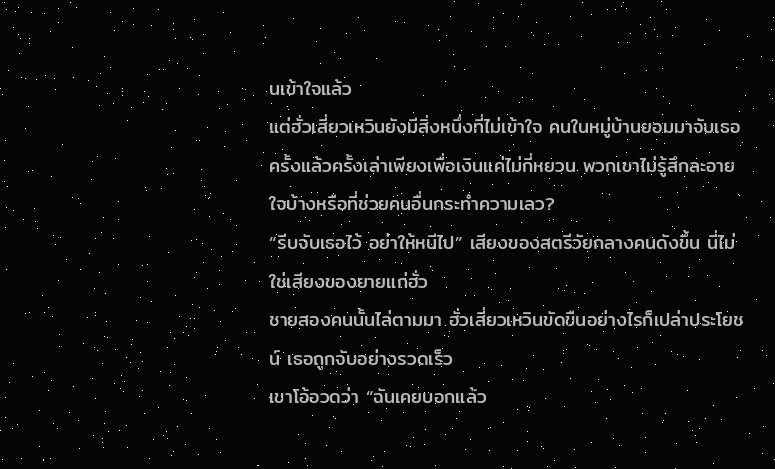นเข้าใจแล้ว
แต่ฮั่วเสี่ยวเหวินยังมีสิ่งหนึ่งที่ไม่เข้าใจ คนในหมู่บ้านยอมมาจับเธอครั้งแล้วครั้งเล่าเพียงเพื่อเงินแค่ไม่กี่หยวน พวกเขาไม่รู้สึกละอายใจบ้างหรือที่ช่วยคนอื่นกระทำความเลว?
“รีบจับเธอไว้ อย่าให้หนีไป” เสียงของสตรีวัยกลางคนดังขึ้น นี่ไม่ใช่เสียงของยายแก่ฮั่ว
ชายสองคนนั้นไล่ตามมา ฮั่วเสี่ยวเหวินขัดขืนอย่างไรก็เปล่าประโยชน์ เธอถูกจับอย่างรวดเร็ว
เขาโอ้อวดว่า “ฉันเคยบอกแล้ว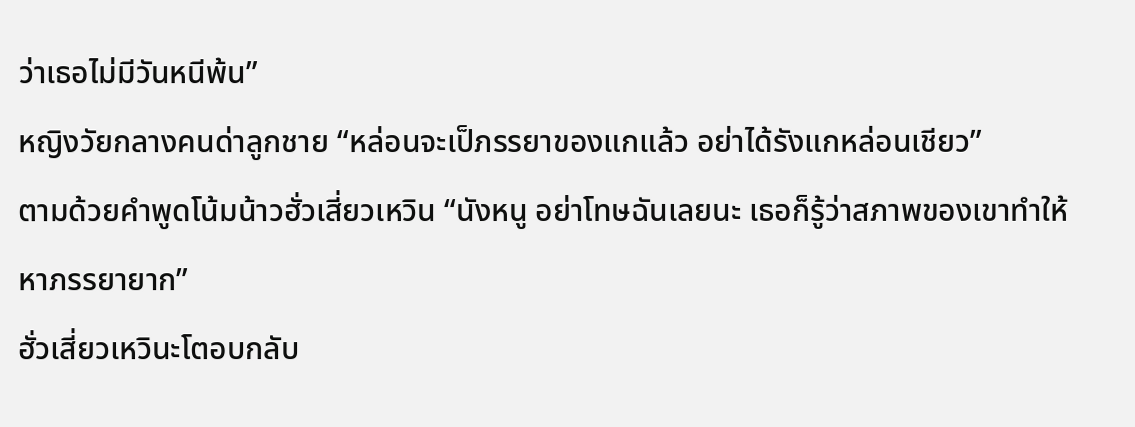ว่าเธอไม่มีวันหนีพ้น”
หญิงวัยกลางคนด่าลูกชาย “หล่อนจะเป็ภรรยาของแกแล้ว อย่าได้รังแกหล่อนเชียว”
ตามด้วยคำพูดโน้มน้าวฮั่วเสี่ยวเหวิน “นังหนู อย่าโทษฉันเลยนะ เธอก็รู้ว่าสภาพของเขาทำให้หาภรรยายาก”
ฮั่วเสี่ยวเหวินะโตอบกลับ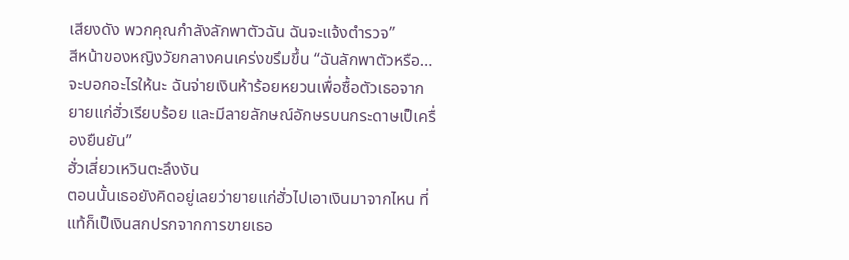เสียงดัง พวกคุณกำลังลักพาตัวฉัน ฉันจะแจ้งตำรวจ”
สีหน้าของหญิงวัยกลางคนเคร่งขรึมขึ้น “ฉันลักพาตัวหรือ…จะบอกอะไรให้นะ ฉันจ่ายเงินห้าร้อยหยวนเพื่อซื้อตัวเธอจากยายแก่ฮั่วเรียบร้อย และมีลายลักษณ์อักษรบนกระดาษเป็เครื่องยืนยัน”
ฮั่วเสี่ยวเหวินตะลึงงัน
ตอนนั้นเธอยังคิดอยู่เลยว่ายายแก่ฮั่วไปเอาเงินมาจากไหน ที่แท้ก็เป็เงินสกปรกจากการขายเธอ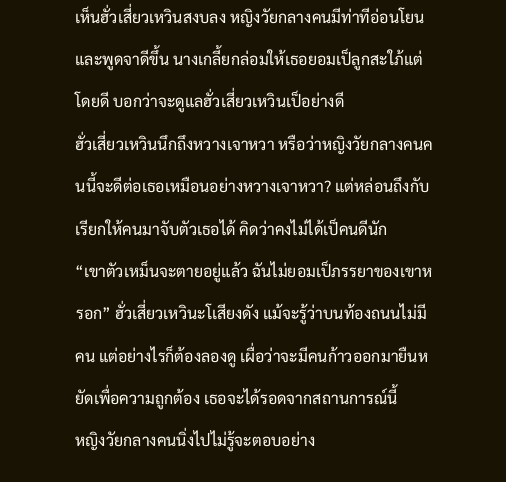เห็นฮั่วเสี่ยวเหวินสงบลง หญิงวัยกลางคนมีท่าทีอ่อนโยนและพูดจาดีขึ้น นางเกลี้ยกล่อมให้เธอยอมเป็ลูกสะใภ้แต่โดยดี บอกว่าจะดูแลฮั่วเสี่ยวเหวินเป็อย่างดี
ฮั่วเสี่ยวเหวินนึกถึงหวางเจาหวา หรือว่าหญิงวัยกลางคนคนนี้จะดีต่อเธอเหมือนอย่างหวางเจาหวา? แต่หล่อนถึงกับเรียกให้คนมาจับตัวเธอได้ คิดว่าคงไม่ได้เป็คนดีนัก
“เขาตัวเหม็นจะตายอยู่แล้ว ฉันไม่ยอมเป็ภรรยาของเขาหรอก” ฮั่วเสี่ยวเหวินะโเสียงดัง แม้จะรู้ว่าบนท้องถนนไม่มีคน แต่อย่างไรก็ต้องลองดู เผื่อว่าจะมีคนก้าวออกมายืนหยัดเพื่อความถูกต้อง เธอจะได้รอดจากสถานการณ์นี้
หญิงวัยกลางคนนิ่งไปไม่รู้จะตอบอย่าง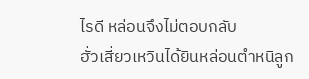ไรดี หล่อนจึงไม่ตอบกลับ
ฮั่วเสี่ยวเหวินได้ยินหล่อนตำหนิลูก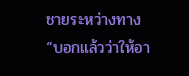ชายระหว่างทาง “บอกแล้วว่าให้อา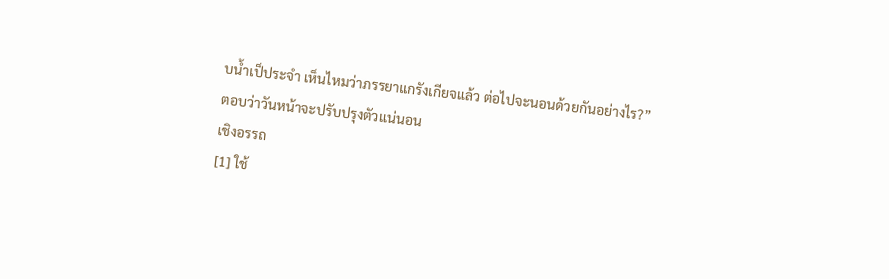บน้ำเป็ประจำ เห็นไหมว่าภรรยาแกรังเกียจแล้ว ต่อไปจะนอนด้วยกันอย่างไร?”
ตอบว่าวันหน้าจะปรับปรุงตัวแน่นอน
เชิงอรรถ
[1] ใช้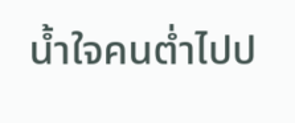น้ำใจคนต่ำไปป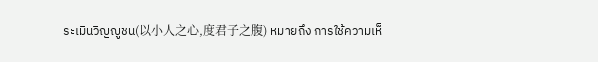ระเมินวิญญูชน(以小人之心,度君子之腹) หมายถึง การใช้ความเห็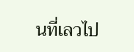นที่เลวไป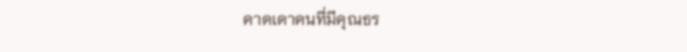คาดเดาคนที่มีคุณธร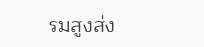รมสูงส่ง